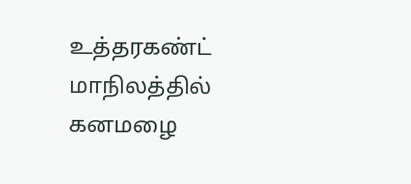உத்தரகண்ட் மாநிலத்தில் கனமழை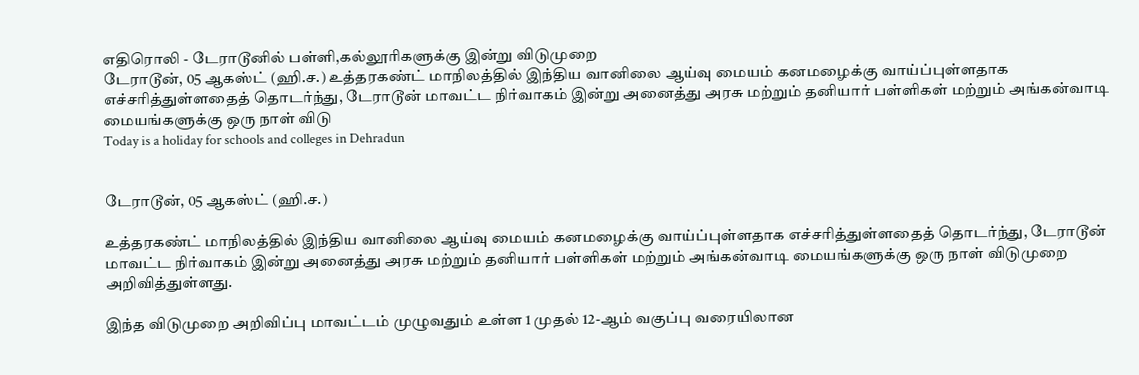எதிரொலி - டேராடூனில் பள்ளி,கல்லூரிகளுக்கு இன்று விடுமுறை
டேராடூன், 05 ஆகஸ்ட் (ஹி.ச.) உத்தரகண்ட் மாநிலத்தில் இந்திய வானிலை ஆய்வு மையம் கனமழைக்கு வாய்ப்புள்ளதாக எச்சரித்துள்ளதைத் தொடர்ந்து, டேராடூன் மாவட்ட நிர்வாகம் இன்று அனைத்து அரசு மற்றும் தனியார் பள்ளிகள் மற்றும் அங்கன்வாடி மையங்களுக்கு ஒரு நாள் விடு
Today is a holiday for schools and colleges in Dehradun


டேராடூன், 05 ஆகஸ்ட் (ஹி.ச.)

உத்தரகண்ட் மாநிலத்தில் இந்திய வானிலை ஆய்வு மையம் கனமழைக்கு வாய்ப்புள்ளதாக எச்சரித்துள்ளதைத் தொடர்ந்து, டேராடூன் மாவட்ட நிர்வாகம் இன்று அனைத்து அரசு மற்றும் தனியார் பள்ளிகள் மற்றும் அங்கன்வாடி மையங்களுக்கு ஒரு நாள் விடுமுறை அறிவித்துள்ளது.

இந்த விடுமுறை அறிவிப்பு மாவட்டம் முழுவதும் உள்ள 1 முதல் 12-ஆம் வகுப்பு வரையிலான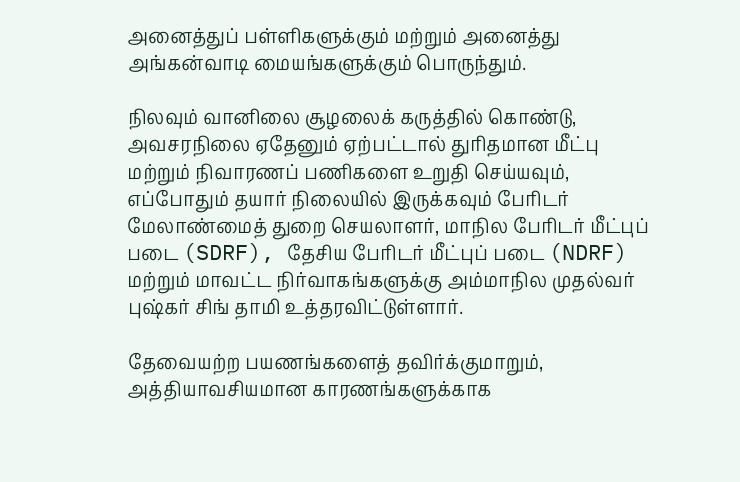அனைத்துப் பள்ளிகளுக்கும் மற்றும் அனைத்து அங்கன்வாடி மையங்களுக்கும் பொருந்தும்.

நிலவும் வானிலை சூழலைக் கருத்தில் கொண்டு, அவசரநிலை ஏதேனும் ஏற்பட்டால் துரிதமான மீட்பு மற்றும் நிவாரணப் பணிகளை உறுதி செய்யவும், எப்போதும் தயார் நிலையில் இருக்கவும் பேரிடர் மேலாண்மைத் துறை செயலாளர், மாநில பேரிடர் மீட்புப் படை (SDRF), தேசிய பேரிடர் மீட்புப் படை (NDRF) மற்றும் மாவட்ட நிர்வாகங்களுக்கு அம்மாநில முதல்வர் புஷ்கர் சிங் தாமி உத்தரவிட்டுள்ளார்.

தேவையற்ற பயணங்களைத் தவிர்க்குமாறும், அத்தியாவசியமான காரணங்களுக்காக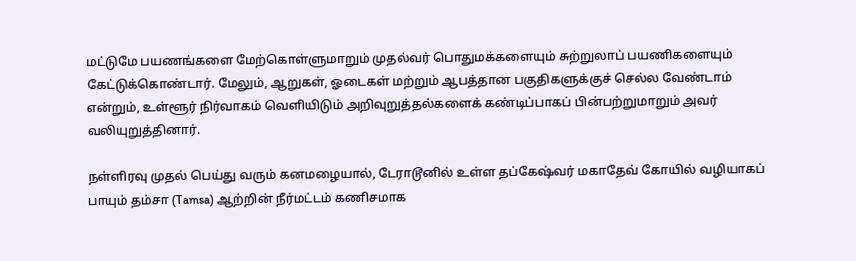மட்டுமே பயணங்களை மேற்கொள்ளுமாறும் முதல்வர் பொதுமக்களையும் சுற்றுலாப் பயணிகளையும் கேட்டுக்கொண்டார். மேலும், ஆறுகள், ஓடைகள் மற்றும் ஆபத்தான பகுதிகளுக்குச் செல்ல வேண்டாம் என்றும், உள்ளூர் நிர்வாகம் வெளியிடும் அறிவுறுத்தல்களைக் கண்டிப்பாகப் பின்பற்றுமாறும் அவர் வலியுறுத்தினார்.

நள்ளிரவு முதல் பெய்து வரும் கனமழையால், டேராடூனில் உள்ள தப்கேஷ்வர் மகாதேவ் கோயில் வழியாகப் பாயும் தம்சா (Tamsa) ஆற்றின் நீர்மட்டம் கணிசமாக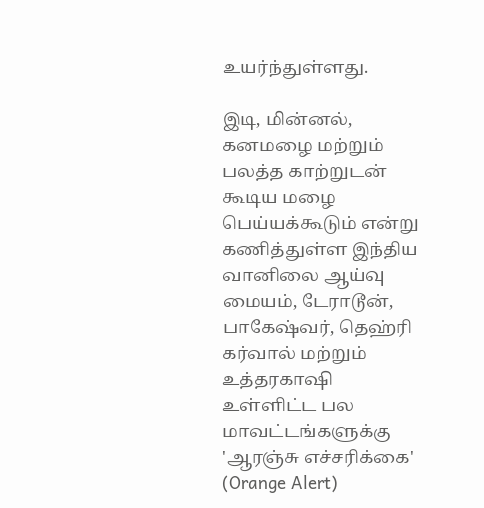உயர்ந்துள்ளது.

இடி, மின்னல், கனமழை மற்றும் பலத்த காற்றுடன் கூடிய மழை பெய்யக்கூடும் என்று கணித்துள்ள இந்திய வானிலை ஆய்வு மையம், டேராடூன், பாகேஷ்வர், தெஹ்ரி கர்வால் மற்றும் உத்தரகாஷி உள்ளிட்ட பல மாவட்டங்களுக்கு 'ஆரஞ்சு எச்சரிக்கை' (Orange Alert)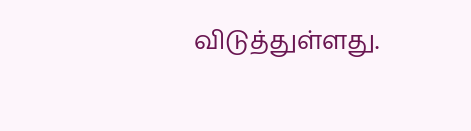விடுத்துள்ளது.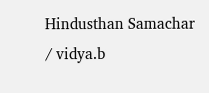Hindusthan Samachar / vidya.b